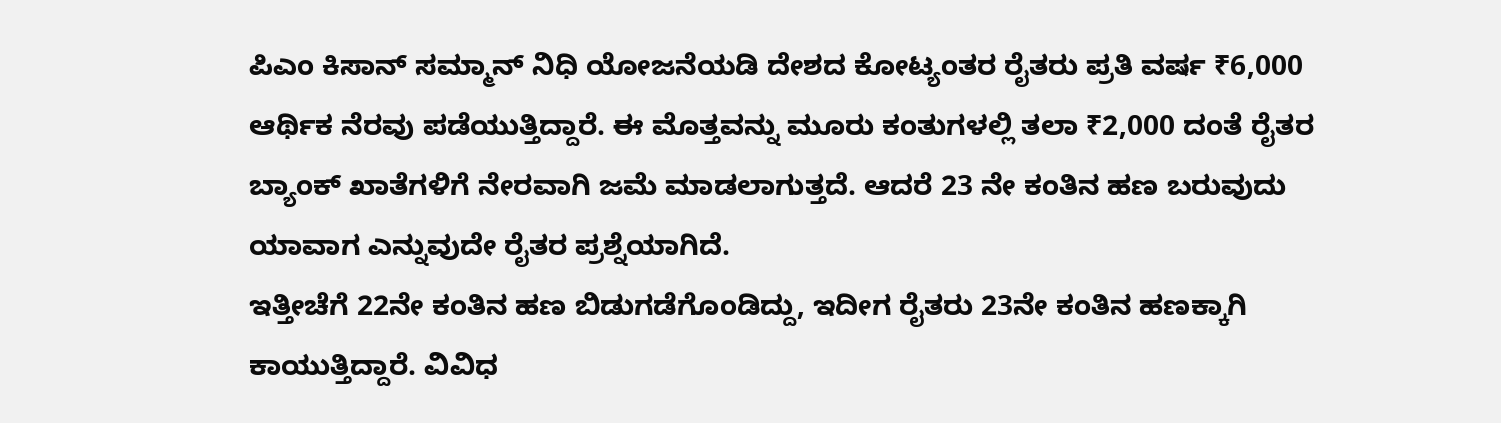ಪಿಎಂ ಕಿಸಾನ್ ಸಮ್ಮಾನ್ ನಿಧಿ ಯೋಜನೆಯಡಿ ದೇಶದ ಕೋಟ್ಯಂತರ ರೈತರು ಪ್ರತಿ ವರ್ಷ ₹6,000 ಆರ್ಥಿಕ ನೆರವು ಪಡೆಯುತ್ತಿದ್ದಾರೆ. ಈ ಮೊತ್ತವನ್ನು ಮೂರು ಕಂತುಗಳಲ್ಲಿ ತಲಾ ₹2,000 ದಂತೆ ರೈತರ ಬ್ಯಾಂಕ್ ಖಾತೆಗಳಿಗೆ ನೇರವಾಗಿ ಜಮೆ ಮಾಡಲಾಗುತ್ತದೆ. ಆದರೆ 23 ನೇ ಕಂತಿನ ಹಣ ಬರುವುದು ಯಾವಾಗ ಎನ್ನುವುದೇ ರೈತರ ಪ್ರಶ್ನೆಯಾಗಿದೆ.
ಇತ್ತೀಚೆಗೆ 22ನೇ ಕಂತಿನ ಹಣ ಬಿಡುಗಡೆಗೊಂಡಿದ್ದು, ಇದೀಗ ರೈತರು 23ನೇ ಕಂತಿನ ಹಣಕ್ಕಾಗಿ ಕಾಯುತ್ತಿದ್ದಾರೆ. ವಿವಿಧ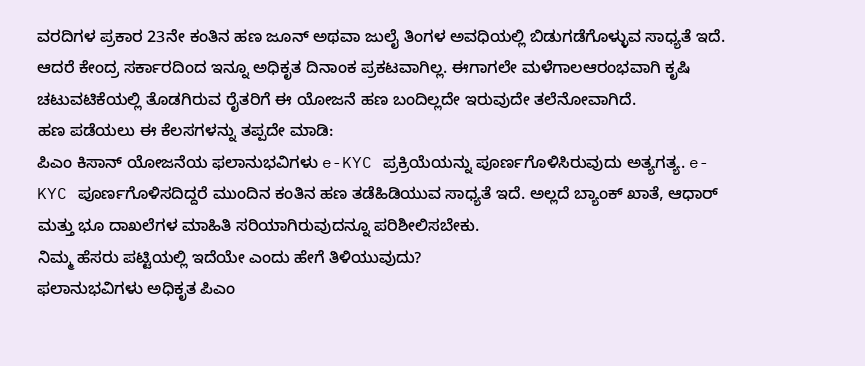ವರದಿಗಳ ಪ್ರಕಾರ 23ನೇ ಕಂತಿನ ಹಣ ಜೂನ್ ಅಥವಾ ಜುಲೈ ತಿಂಗಳ ಅವಧಿಯಲ್ಲಿ ಬಿಡುಗಡೆಗೊಳ್ಳುವ ಸಾಧ್ಯತೆ ಇದೆ. ಆದರೆ ಕೇಂದ್ರ ಸರ್ಕಾರದಿಂದ ಇನ್ನೂ ಅಧಿಕೃತ ದಿನಾಂಕ ಪ್ರಕಟವಾಗಿಲ್ಲ. ಈಗಾಗಲೇ ಮಳೆಗಾಲಆರಂಭವಾಗಿ ಕೃಷಿ ಚಟುವಟಿಕೆಯಲ್ಲಿ ತೊಡಗಿರುವ ರೈತರಿಗೆ ಈ ಯೋಜನೆ ಹಣ ಬಂದಿಲ್ಲದೇ ಇರುವುದೇ ತಲೆನೋವಾಗಿದೆ.
ಹಣ ಪಡೆಯಲು ಈ ಕೆಲಸಗಳನ್ನು ತಪ್ಪದೇ ಮಾಡಿ:
ಪಿಎಂ ಕಿಸಾನ್ ಯೋಜನೆಯ ಫಲಾನುಭವಿಗಳು e-KYC ಪ್ರಕ್ರಿಯೆಯನ್ನು ಪೂರ್ಣಗೊಳಿಸಿರುವುದು ಅತ್ಯಗತ್ಯ. e-KYC ಪೂರ್ಣಗೊಳಿಸದಿದ್ದರೆ ಮುಂದಿನ ಕಂತಿನ ಹಣ ತಡೆಹಿಡಿಯುವ ಸಾಧ್ಯತೆ ಇದೆ. ಅಲ್ಲದೆ ಬ್ಯಾಂಕ್ ಖಾತೆ, ಆಧಾರ್ ಮತ್ತು ಭೂ ದಾಖಲೆಗಳ ಮಾಹಿತಿ ಸರಿಯಾಗಿರುವುದನ್ನೂ ಪರಿಶೀಲಿಸಬೇಕು.
ನಿಮ್ಮ ಹೆಸರು ಪಟ್ಟಿಯಲ್ಲಿ ಇದೆಯೇ ಎಂದು ಹೇಗೆ ತಿಳಿಯುವುದು?
ಫಲಾನುಭವಿಗಳು ಅಧಿಕೃತ ಪಿಎಂ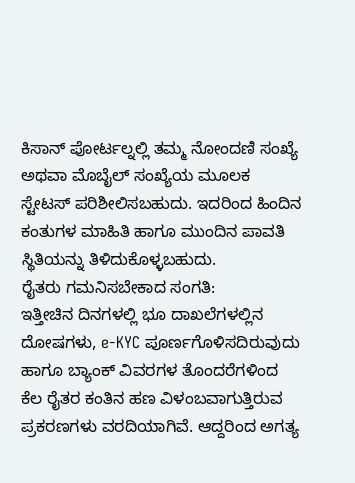ಕಿಸಾನ್ ಪೋರ್ಟಲ್ನಲ್ಲಿ ತಮ್ಮ ನೋಂದಣಿ ಸಂಖ್ಯೆ ಅಥವಾ ಮೊಬೈಲ್ ಸಂಖ್ಯೆಯ ಮೂಲಕ ಸ್ಟೇಟಸ್ ಪರಿಶೀಲಿಸಬಹುದು. ಇದರಿಂದ ಹಿಂದಿನ ಕಂತುಗಳ ಮಾಹಿತಿ ಹಾಗೂ ಮುಂದಿನ ಪಾವತಿ ಸ್ಥಿತಿಯನ್ನು ತಿಳಿದುಕೊಳ್ಳಬಹುದು.
ರೈತರು ಗಮನಿಸಬೇಕಾದ ಸಂಗತಿ:
ಇತ್ತೀಚಿನ ದಿನಗಳಲ್ಲಿ ಭೂ ದಾಖಲೆಗಳಲ್ಲಿನ ದೋಷಗಳು, e-KYC ಪೂರ್ಣಗೊಳಿಸದಿರುವುದು ಹಾಗೂ ಬ್ಯಾಂಕ್ ವಿವರಗಳ ತೊಂದರೆಗಳಿಂದ ಕೆಲ ರೈತರ ಕಂತಿನ ಹಣ ವಿಳಂಬವಾಗುತ್ತಿರುವ ಪ್ರಕರಣಗಳು ವರದಿಯಾಗಿವೆ. ಆದ್ದರಿಂದ ಅಗತ್ಯ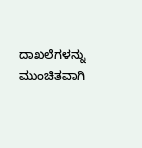ದಾಖಲೆಗಳನ್ನು ಮುಂಚಿತವಾಗಿ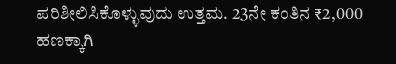ಪರಿಶೀಲಿಸಿಕೊಳ್ಳುವುದು ಉತ್ತಮ. 23ನೇ ಕಂತಿನ ₹2,000 ಹಣಕ್ಕಾಗಿ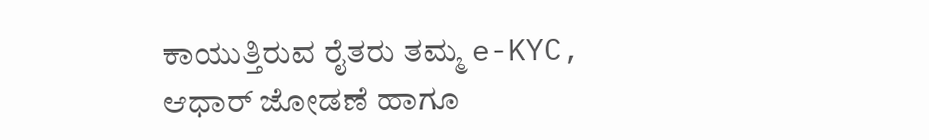ಕಾಯುತ್ತಿರುವ ರೈತರು ತಮ್ಮ e-KYC, ಆಧಾರ್ ಜೋಡಣೆ ಹಾಗೂ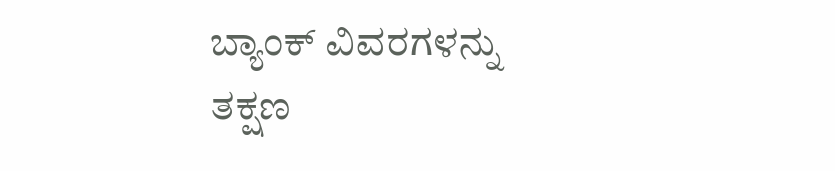ಬ್ಯಾಂಕ್ ವಿವರಗಳನ್ನು ತಕ್ಷಣ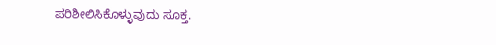ಪರಿಶೀಲಿಸಿಕೊಳ್ಳುವುದು ಸೂಕ್ತ.